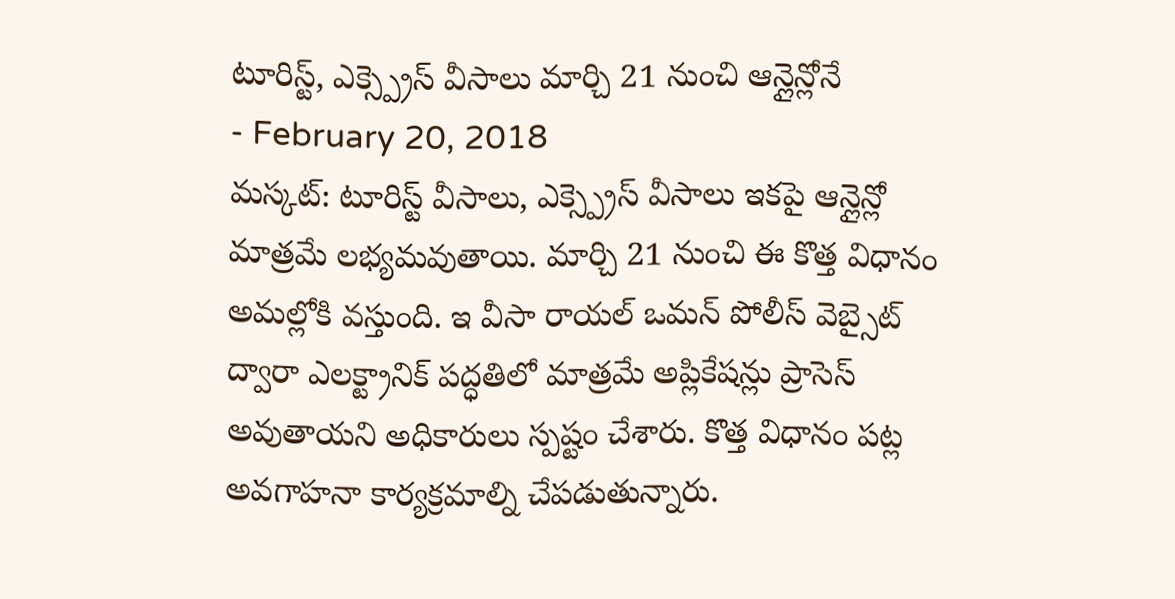టూరిస్ట్, ఎక్స్ప్రెస్ వీసాలు మార్చి 21 నుంచి ఆన్లైన్లోనే
- February 20, 2018
మస్కట్: టూరిస్ట్ వీసాలు, ఎక్స్ప్రెస్ వీసాలు ఇకపై ఆన్లైన్లో మాత్రమే లభ్యమవుతాయి. మార్చి 21 నుంచి ఈ కొత్త విధానం అమల్లోకి వస్తుంది. ఇ వీసా రాయల్ ఒమన్ పోలీస్ వెబ్సైట్ ద్వారా ఎలక్ట్రానిక్ పద్ధతిలో మాత్రమే అప్లికేషన్లు ప్రాసెస్ అవుతాయని అధికారులు స్పష్టం చేశారు. కొత్త విధానం పట్ల అవగాహనా కార్యక్రమాల్ని చేపడుతున్నారు.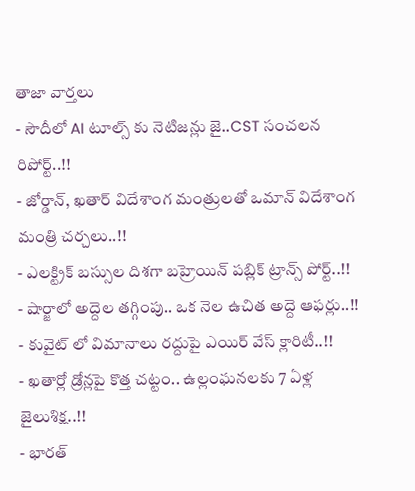తాజా వార్తలు
- సౌదీలో AI టూల్స్ కు నెటిజన్లు జై..CST సంచలన రిపోర్ట్..!!
- జోర్డాన్, ఖతార్ విదేశాంగ మంత్రులతో ఒమాన్ విదేశాంగ మంత్రి చర్చలు..!!
- ఎలక్ట్రిక్ బస్సుల దిశగా బహ్రెయిన్ పబ్లిక్ ట్రాన్స్ పోర్ట్..!!
- షార్జాలో అద్దెల తగ్గింపు.. ఒక నెల ఉచిత అద్దె ఆఫర్లు..!!
- కువైట్ లో విమానాలు రద్దుపై ఎయిర్ వేస్ క్లారిటీ..!!
- ఖతార్లో డ్రోన్లపై కొత్త చట్టం.. ఉల్లంఘనలకు 7 ఏళ్ల జైలుశిక్ష..!!
- భారత్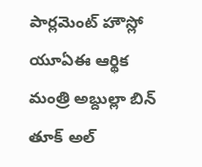పార్లమెంట్ హౌస్లో యూఏఈ ఆర్థిక మంత్రి అబ్దుల్లా బిన్ తూక్ అల్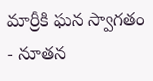మార్రీకి ఘన స్వాగతం
- నూతన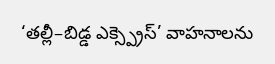‘తల్లీ–బిడ్డ ఎక్స్ప్రెస్’ వాహనాలను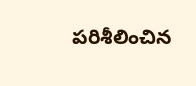పరిశీలించిన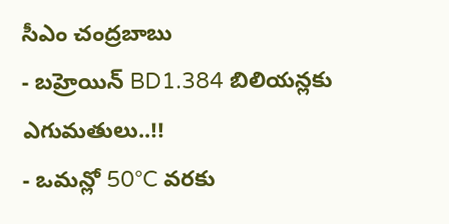సీఎం చంద్రబాబు
- బహ్రెయిన్ BD1.384 బిలియన్లకు ఎగుమతులు..!!
- ఒమన్లో 50°C వరకు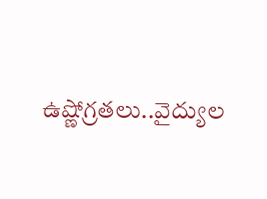ఉష్ణోగ్రతలు..వైద్యుల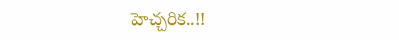హెచ్చరిక..!!